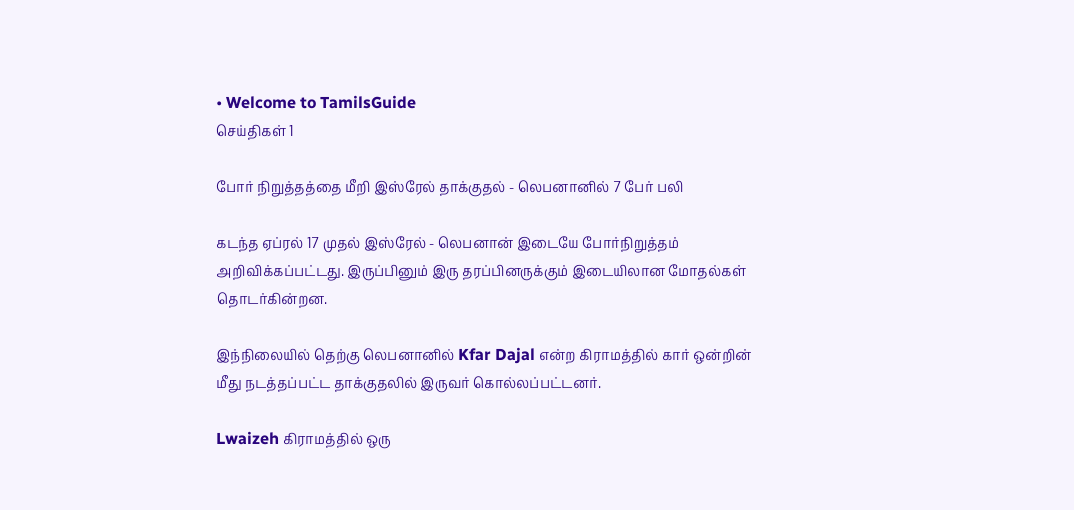• Welcome to TamilsGuide
செய்திகள் 1

போர் நிறுத்தத்தை மீறி இஸ்ரேல் தாக்குதல் - லெபனானில் 7 பேர் பலி

கடந்த ஏப்ரல் 17 முதல் இஸ்ரேல் - லெபனான் இடையே போர்நிறுத்தம் அறிவிக்கப்பட்டது. இருப்பினும் இரு தரப்பினருக்கும் இடையிலான மோதல்கள் தொடர்கின்றன.

இந்நிலையில் தெற்கு லெபனானில் Kfar Dajal என்ற கிராமத்தில் கார் ஒன்றின் மீது நடத்தப்பட்ட தாக்குதலில் இருவர் கொல்லப்பட்டனர்.

Lwaizeh கிராமத்தில் ஒரு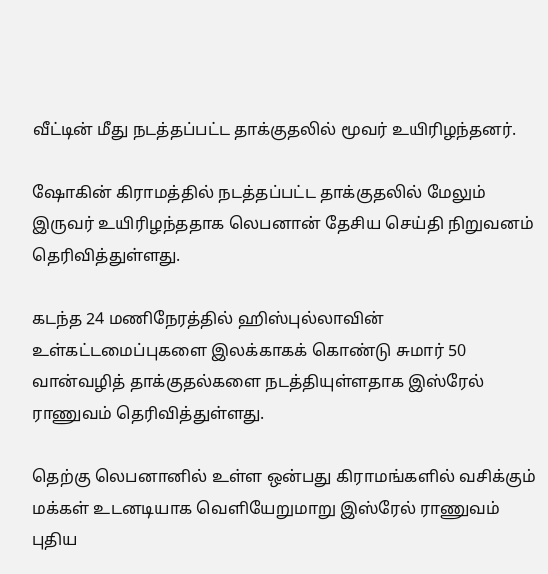வீட்டின் மீது நடத்தப்பட்ட தாக்குதலில் மூவர் உயிரிழந்தனர்.

ஷோகின் கிராமத்தில் நடத்தப்பட்ட தாக்குதலில் மேலும் இருவர் உயிரிழந்ததாக லெபனான் தேசிய செய்தி நிறுவனம் தெரிவித்துள்ளது.

கடந்த 24 மணிநேரத்தில் ஹிஸ்புல்லாவின் உள்கட்டமைப்புகளை இலக்காகக் கொண்டு சுமார் 50 வான்வழித் தாக்குதல்களை நடத்தியுள்ளதாக இஸ்ரேல் ராணுவம் தெரிவித்துள்ளது.

தெற்கு லெபனானில் உள்ள ஒன்பது கிராமங்களில் வசிக்கும் மக்கள் உடனடியாக வெளியேறுமாறு இஸ்ரேல் ராணுவம் புதிய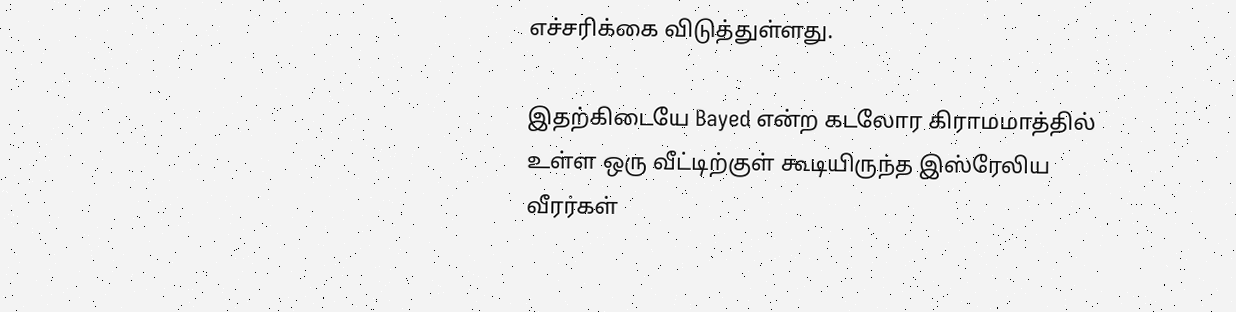எச்சரிக்கை விடுத்துள்ளது.

இதற்கிடையே Bayed என்ற கடலோர கிராமமாத்தில் உள்ள ஒரு வீட்டிற்குள் கூடியிருந்த இஸ்ரேலிய வீரர்கள்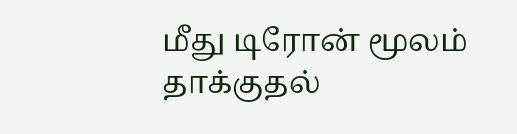மீது டிரோன் மூலம் தாக்குதல்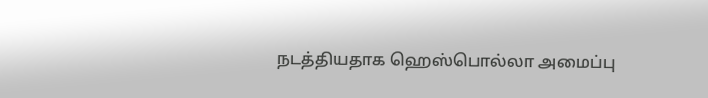நடத்தியதாக ஹெஸ்பொல்லா அமைப்பு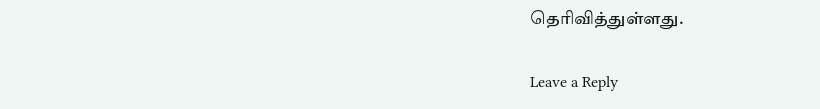தெரிவித்துள்ளது.

Leave a Reply